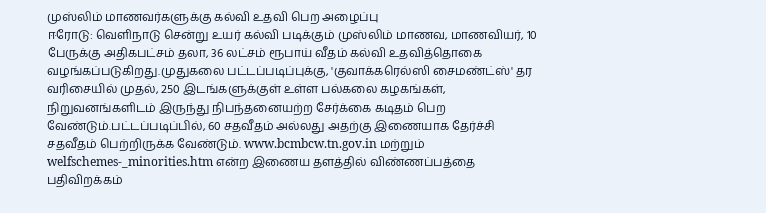முஸ்லிம் மாணவர்களுக்கு கல்வி உதவி பெற அழைப்பு
ஈரோடு: வெளிநாடு சென்று உயர் கல்வி படிக்கும் முஸ்லிம் மாணவ, மாணவியர், 10 பேருக்கு அதிகபட்சம் தலா, 36 லட்சம் ரூபாய் வீதம் கல்வி உதவித்தொகை வழங்கப்படுகிறது.முதுகலை பட்டப்படிப்புக்கு, 'குவாக்கரெல்ஸி சைமண்ட்ஸ்' தர வரிசையில் முதல், 250 இடங்களுக்குள் உள்ள பல்கலை கழகங்கள், நிறுவனங்களிடம் இருந்து நிபந்தனையற்ற சேர்க்கை கடிதம் பெற வேண்டும்.பட்டப்படிப்பில், 60 சதவீதம் அல்லது அதற்கு இணையாக தேர்ச்சி சதவீதம் பெற்றிருக்க வேண்டும். www.bcmbcw.tn.gov.in மற்றும் welfschemes-_minorities.htm என்ற இணைய தளத்தில் விண்ணப்பத்தை பதிவிறக்கம்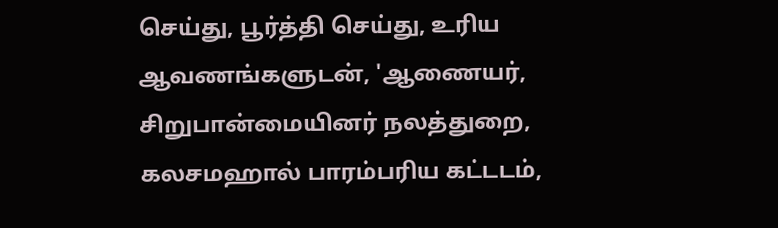செய்து, பூர்த்தி செய்து, உரிய ஆவணங்களுடன், 'ஆணையர், சிறுபான்மையினர் நலத்துறை, கலசமஹால் பாரம்பரிய கட்டடம்,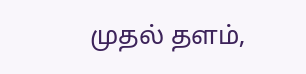முதல் தளம்,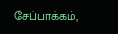சேப்பாக்கம்,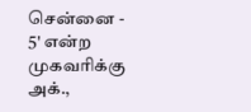சென்னை - 5' என்ற முகவரிக்கு அக்.,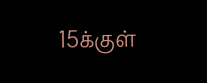15க்குள்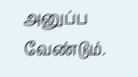அனுப்ப வேண்டும்.